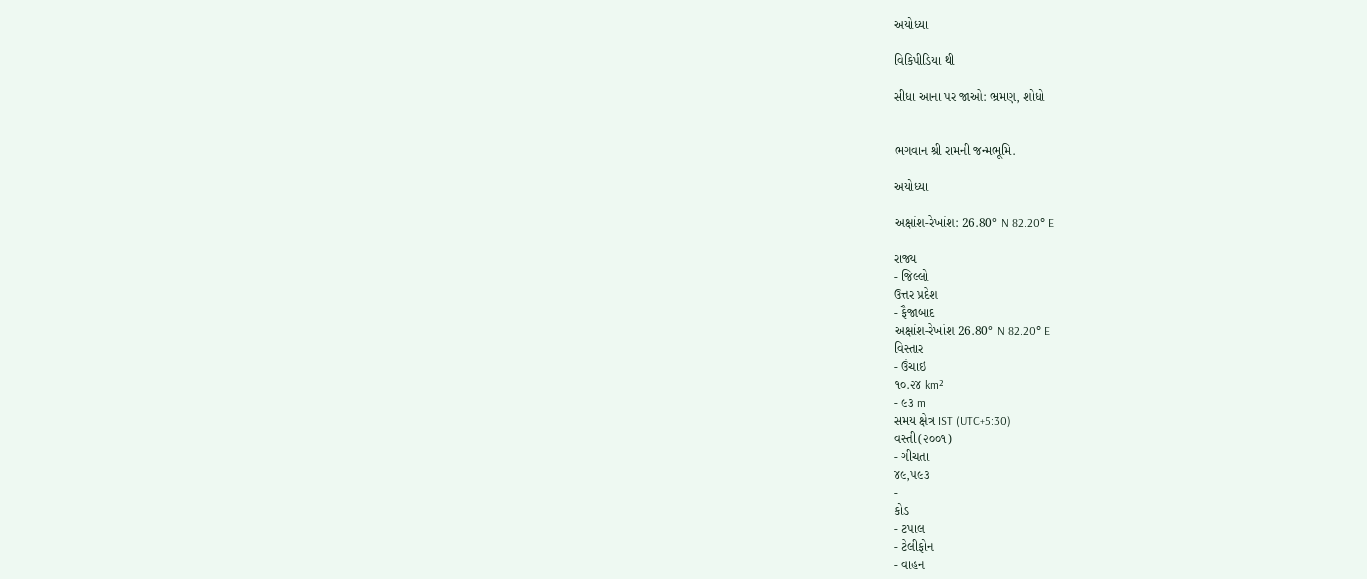અયોધ્યા

વિકિપીડિયા થી

સીધા આના પર જાઓ: ભ્રમણ, શોધો


ભગવાન શ્રી રામની જન્મભૂમિ.

અયોધ્યા

અક્ષાંશ-રેખાંશ: 26.80° N 82.20° E

રાજ્ય
- જિલ્લો
ઉત્તર પ્રદેશ
- ફૈજાબાદ
અક્ષાંશ-રેખાંશ 26.80° N 82.20° E
વિસ્તાર
- ઉંચાઇ
૧૦.૨૪ km²
- ૯૩ m
સમય ક્ષેત્ર IST (UTC+5:30)
વસ્તી(૨૦૦૧)
- ગીચતા
૪૯,૫૯૩
-
કોડ
- ટપાલ
- ટેલીફોન
- વાહન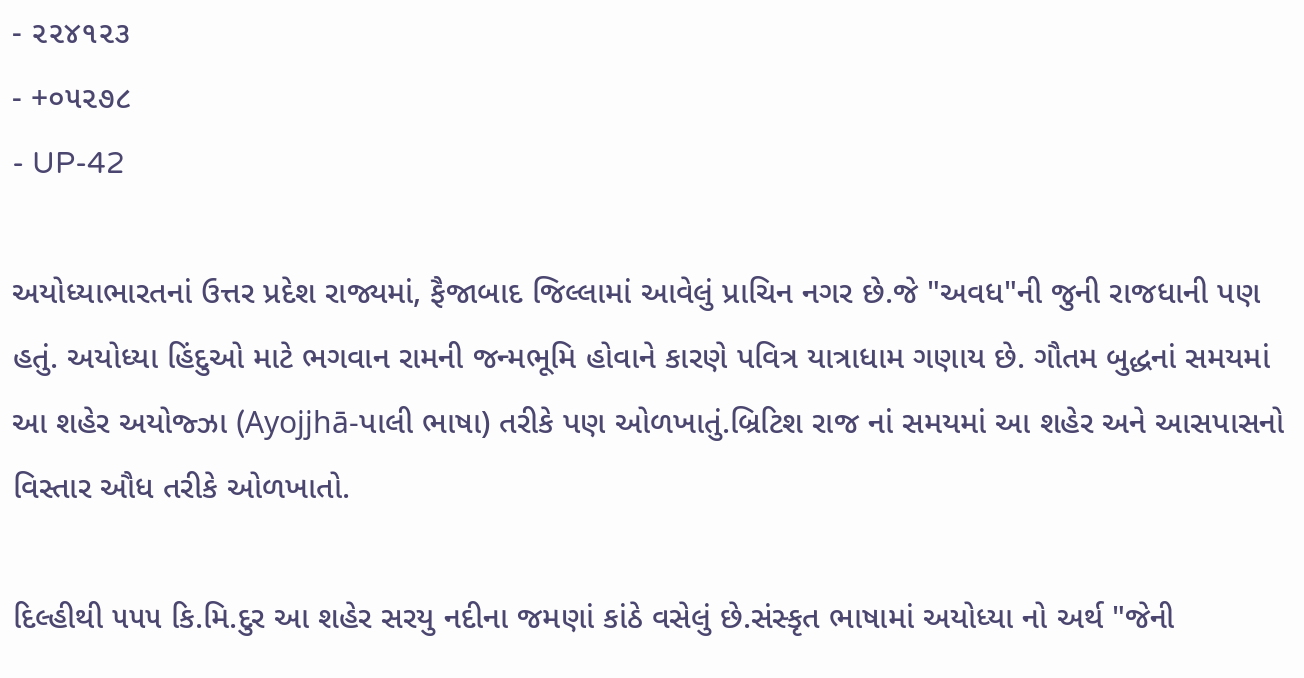- ૨૨૪૧૨૩
- +૦૫૨૭૮
- UP-42

અયોધ્યાભારતનાં ઉત્તર પ્રદેશ રાજ્યમાં, ફૈજાબાદ જિલ્લામાં આવેલું પ્રાચિન નગર છે.જે "અવધ"ની જુની રાજધાની પણ હતું. અયોધ્યા હિંદુઓ માટે ભગવાન રામની જન્મભૂમિ હોવાને કારણે પવિત્ર યાત્રાધામ ગણાય છે. ગૌતમ બુદ્ધનાં સમયમાં આ શહેર અયોજ્ઝા (Ayojjhā-પાલી ભાષા) તરીકે પણ ઓળખાતું.બ્રિટિશ રાજ નાં સમયમાં આ શહેર અને આસપાસનો વિસ્તાર ઔધ તરીકે ઓળખાતો.

દિલ્હીથી ૫૫૫ કિ.મિ.દુર આ શહેર સરયુ નદીના જમણાં કાંઠે વસેલું છે.સંસ્કૃત ભાષામાં અયોધ્યા નો અર્થ "જેની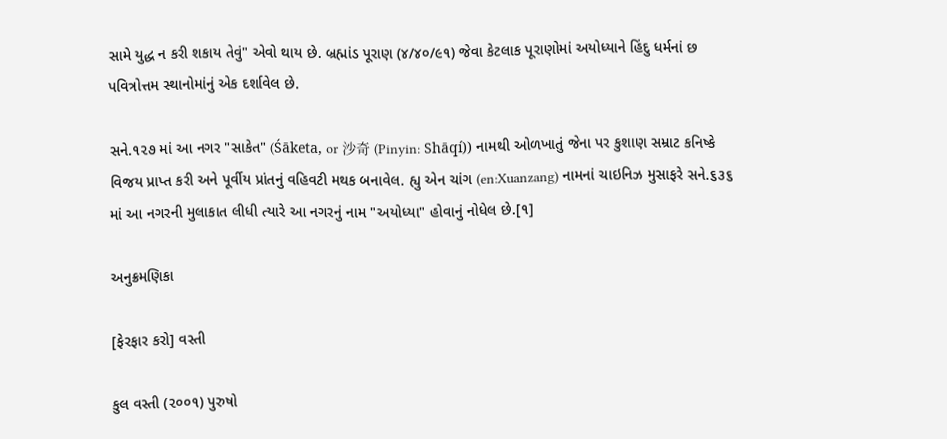સામે યુદ્ધ ન કરી શકાય તેવું" એવો થાય છે. બ્રહ્માંડ પૂરાણ (૪/૪૦/૯૧) જેવા કેટલાક પૂરાણોમાં અયોધ્યાને હિંદુ ધર્મનાં છ પવિત્રોત્તમ સ્થાનોમાંનું એક દર્શાવેલ છે.

સને.૧૨૭ માં આ નગર "સાકેત" (Śāketa, or 沙奇 (Pinyin: Shāqí)) નામથી ઓળખાતું જેના પર કુશાણ સમ્રાટ કનિષ્કે વિજય પ્રાપ્ત કરી અને પૂર્વીય પ્રાંતનું વહિવટી મથક બનાવેલ. હ્યુ એન ચાંગ (en:Xuanzang) નામનાં ચાઇનિઝ મુસાફરે સને.૬૩૬ માં આ નગરની મુલાકાત લીધી ત્યારે આ નગરનું નામ "અયોધ્યા" હોવાનું નોધેલ છે.[૧]

અનુક્રમણિકા

[ફેરફાર કરો] વસ્તી

કુલ વસ્તી (૨૦૦૧) પુરુષો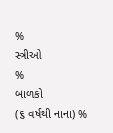%
સ્ત્રીઓ
%
બાળકો
(૬ વર્ષથી નાના) %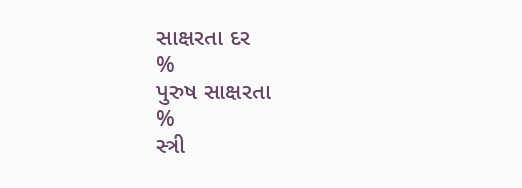સાક્ષરતા દર
%
પુરુષ સાક્ષરતા
%
સ્ત્રી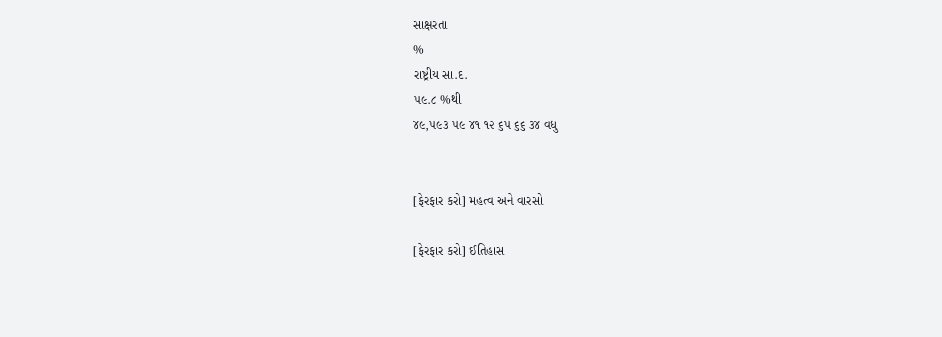સાક્ષરતા
%
રાષ્ટ્રીય સા.દ.
૫૯.૮ %થી
૪૯,૫૯૩ ૫૯ ૪૧ ૧૨ ૬૫ ૬૬ ૩૪ વધુ


[ફેરફાર કરો] મહત્વ અને વારસો

[ફેરફાર કરો] ઈતિહાસ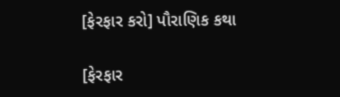[ફેરફાર કરો] પૌરાણિક કથા

[ફેરફાર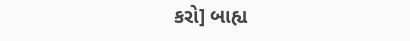કરો] બાહ્ય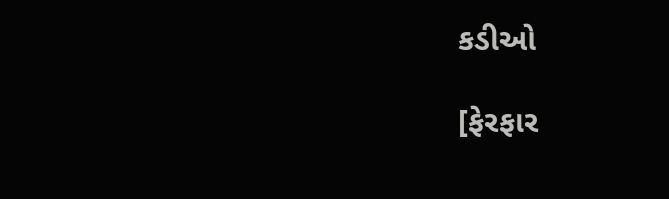કડીઓ

[ફેરફાર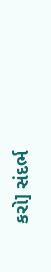કરો] સંદર્ભ